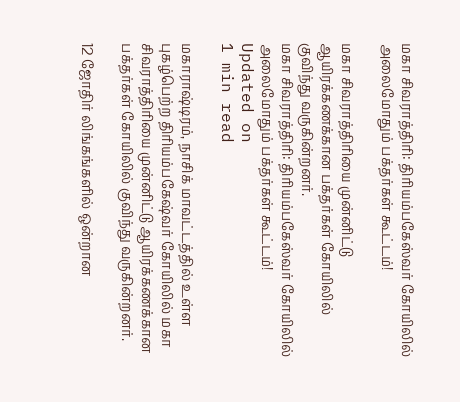மகா சிவராத்திரி: திரியம்பகேஸ்வர் கோயிலில் அலைமோதும் பக்தர்கள் கூட்டம்!

மகா சிவராத்திரியை முன்னிட்டு ஆயிரக்கணக்கான பக்தர்கள் கோயிலில் குவிந்து வருகின்றனர்.
மகா சிவராத்திரி: திரியம்பகேஸ்வர் கோயிலில் அலைமோதும் பக்தர்கள் கூட்டம்!
Updated on
1 min read

மகாராஷ்டிரம், நாசிக் மாவட்டத்தில் உள்ள புகழ்பெற்ற திரியம்பகேஷ்வர் கோயிலில் மகா சிவராத்திரியை முன்னிட்டு ஆயிரக்கணக்கான பக்தர்கள் கோயிலில் குவிந்து வருகின்றனர்.

12 ஜோதிர் லிங்கங்களில் ஒன்றான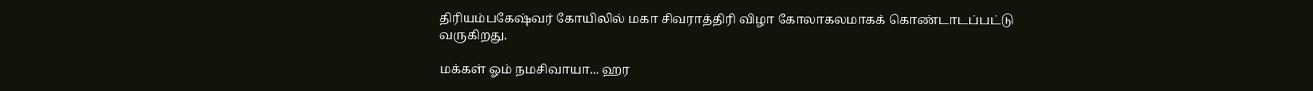திரியம்பகேஷ்வர் கோயிலில் மகா சிவராத்திரி விழா கோலாகலமாகக் கொண்டாடப்பட்டு வருகிறது.

மக்கள் ஓம் நமசிவாயா... ஹர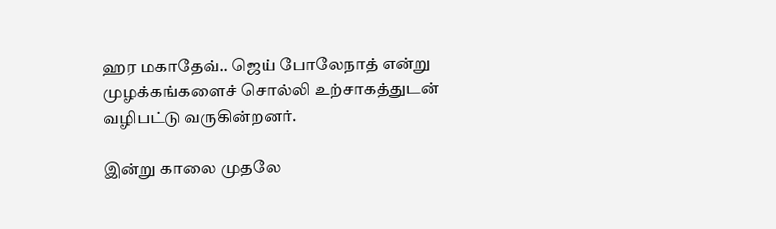ஹர மகாதேவ்.. ஜெய் போலேநாத் என்று முழக்கங்களைச் சொல்லி உற்சாகத்துடன் வழிபட்டு வருகின்றனர்.

இன்று காலை முதலே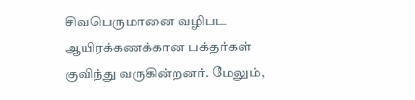சிவபெருமானை வழிபட ஆயிரக்கணக்கான பக்தர்கள் குவிந்து வருகின்றனர். மேலும்,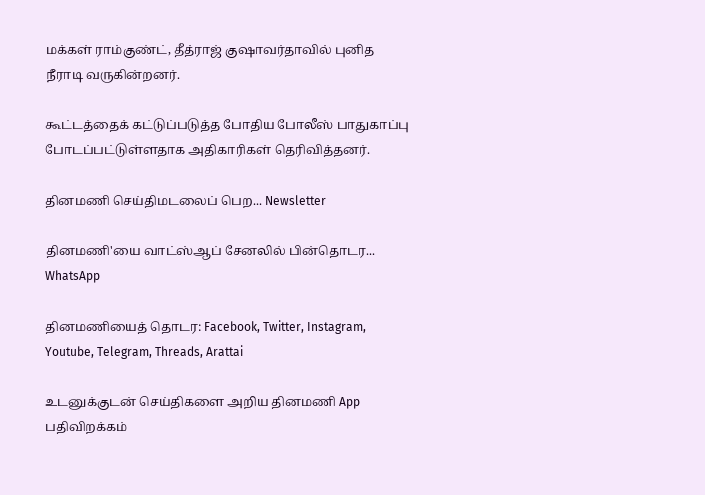மக்கள் ராம்குண்ட், தீத்ராஜ் குஷாவர்தாவில் புனித நீராடி வருகின்றனர்.

கூட்டத்தைக் கட்டுப்படுத்த போதிய போலீஸ் பாதுகாப்பு போடப்பட்டுள்ளதாக அதிகாரிகள் தெரிவித்தனர்.

தினமணி செய்திமடலைப் பெற... Newsletter

தினமணி'யை வாட்ஸ்ஆப் சேனலில் பின்தொடர... WhatsApp

தினமணியைத் தொடர: Facebook, Twitter, Instagram, Youtube, Telegram, Threads, Arattai

உடனுக்குடன் செய்திகளை அறிய தினமணி App பதிவிறக்கம்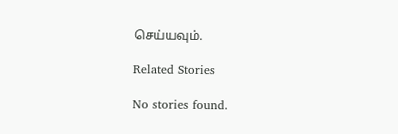செய்யவும்.

Related Stories

No stories found.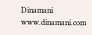Dinamani
www.dinamani.com